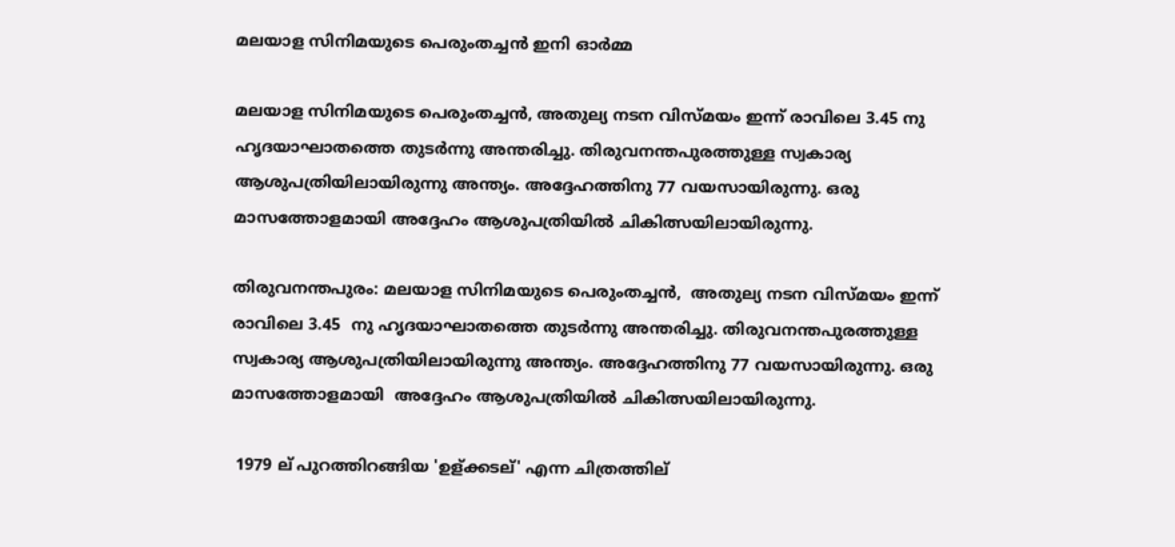മലയാള സിനിമയുടെ പെരുംതച്ചന്‍ ഇനി ഓര്‍മ്മ

മലയാള സിനിമയുടെ പെരുംതച്ചന്‍, അതുല്യ നടന വിസ്മയം ഇന്ന് രാവിലെ 3.45 നു ഹൃദയാഘാതത്തെ തുടര്‍ന്നു അന്തരിച്ചു. തിരുവനന്തപുരത്തുള്ള സ്വകാര്യ ആശുപത്രിയിലായിരുന്നു അന്ത്യം. അദ്ദേഹത്തിനു 77 വയസായിരുന്നു. ഒരു മാസത്തോളമായി അദ്ദേഹം ആശുപത്രിയില്‍ ചികിത്സയിലായിരുന്നു.

തിരുവനന്തപുരം: മലയാള സിനിമയുടെ പെരുംതച്ചന്‍,  അതുല്യ നടന വിസ്മയം ഇന്ന് രാവിലെ 3.45  നു ഹൃദയാഘാതത്തെ തുടര്‍ന്നു അന്തരിച്ചു. തിരുവനന്തപുരത്തുള്ള  സ്വകാര്യ ആശുപത്രിയിലായിരുന്നു അന്ത്യം. അദ്ദേഹത്തിനു 77 വയസായിരുന്നു. ഒരു മാസത്തോളമായി  അദ്ദേഹം ആശുപത്രിയില്‍ ചികിത്സയിലായിരുന്നു.

 1979 ല് പുറത്തിറങ്ങിയ 'ഉള്ക്കടല്' എന്ന ചിത്രത്തില്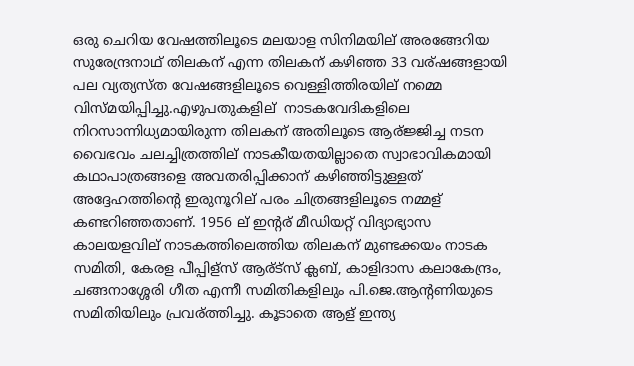ഒരു ചെറിയ വേഷത്തിലൂടെ മലയാള സിനിമയില് അരങ്ങേറിയ സുരേന്ദ്രനാഥ് തിലകന് എന്ന തിലകന് കഴിഞ്ഞ 33 വര്ഷങ്ങളായി പല വ്യത്യസ്ത വേഷങ്ങളിലൂടെ വെള്ളിത്തിരയില് നമ്മെ വിസ്മയിപ്പിച്ചു.എഴുപതുകളില്  നാടകവേദികളിലെ നിറസാന്നിധ്യമായിരുന്ന തിലകന് അതിലൂടെ ആര്ജ്ജിച്ച നടന വൈഭവം ചലച്ചിത്രത്തില് നാടകീയതയില്ലാതെ സ്വാഭാവികമായി കഥാപാത്രങ്ങളെ അവതരിപ്പിക്കാന് കഴിഞ്ഞിട്ടുള്ളത് അദ്ദേഹത്തിന്റെ ഇരുനൂറില് പരം ചിത്രങ്ങളിലൂടെ നമ്മള് കണ്ടറിഞ്ഞതാണ്. 1956 ല് ഇന്റര് മീഡിയറ്റ് വിദ്യാഭ്യാസ കാലയളവില് നാടകത്തിലെത്തിയ തിലകന് മുണ്ടക്കയം നാടക സമിതി, കേരള പീപ്പിള്സ് ആര്ട്സ് ക്ലബ്, കാളിദാസ കലാകേന്ദ്രം, ചങ്ങനാശ്ശേരി ഗീത എന്നീ സമിതികളിലും പി.ജെ.ആന്റണിയുടെ സമിതിയിലും പ്രവര്ത്തിച്ചു. കൂടാതെ ആള് ഇന്ത്യ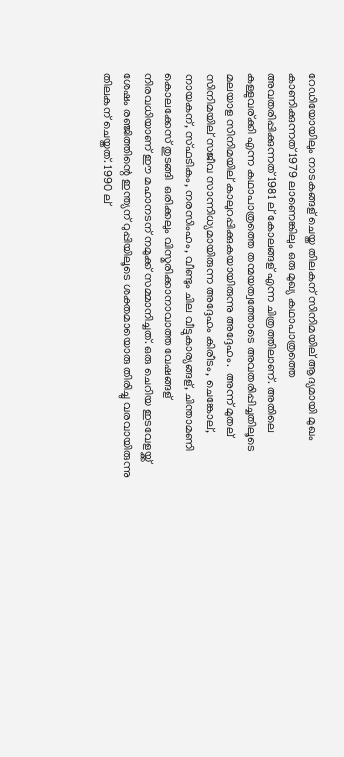റേഡിയോയിലും നാടകങ്ങള് ചെയ്ത തിലകന് സിനിമയില് ആദ്യമായി മുഖം കാണിക്കുന്നത് 1979 ലാണെങ്കിലും ഒരു മുഖ്യ കഥാപാത്രത്തെ അവതരിപ്പിക്കുന്നത് 1981 ല് കോലങ്ങള് എന്ന ചിത്രത്തിലാണ്. അതിലെ കള്ളുവര്ക്കി എന്ന കഥാപാത്രത്തെ തന്മയത്വത്തോടെ അവതരിപ്പിച്ചതിലൂടെ മലയാള സിനിമയില് കാലുറപ്പിക്കുകയായിരുന്നു അദ്ദേഹം.  അന്ന് മുതല് സിനിമയില് സജീവ സാന്നിധ്യമായിരുന്ന അദ്ദേഹം കിരീടം, ചെങ്കോല്, നായകന്, സ്ഫടികം, നരസിംഹം, വീണ്ടും ചില വീട്ടുകാര്യങ്ങള്, ചിന്താമണി കൊലക്കേസ് തുടങ്ങി  ഒരിക്കലും വിസ്മരിക്കാനാവാത്ത വേഷങ്ങള് നിരവധിയാണ് ഈ മഹാനടന് നമുക്ക് സമ്മാനിച്ചത്. ഒരു ചെറിയ ഇടവേളയ്ക്ക് ശേഷം രഞ്ജിത്തിന്റെ ഇന്ത്യന് റുപ്പിയിലൂടെ ശക്തമായൊരു തിരിച്ചു വരവായിരുന്നു തിലകന് ചെയ്തത്. 1990 ല്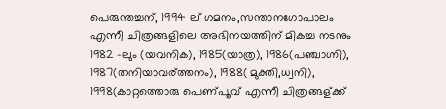പെരുന്തച്ചന്, 1994 ല് ഗമനം,സന്താനഗോപാലം എന്നീ ചിത്രങ്ങളിലെ അഭിനയത്തിന് മികച്ച നടനും 1982 -ലും (യവനിക), 1985(യാത്ര), 1986(പഞ്ചാഗ്നി), 1987(തനിയാവര്ത്തനം), 1988( മുക്തി,ധ്വനി), 1998(കാറ്റത്തൊരു പെണ്പൂവ് എന്നീ ചിത്രങ്ങള്ക്ക്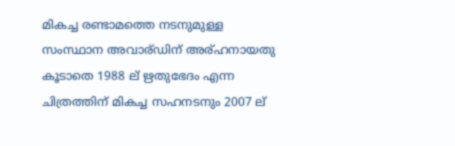മികച്ച രണ്ടാമത്തെ നടനുമുള്ള സംസ്ഥാന അവാര്ഡിന് അര്ഹനായതു കൂടാതെ 1988 ല് ഋതുഭേദം എന്ന ചിത്രത്തിന് മികച്ച സഹനടനും 2007 ല്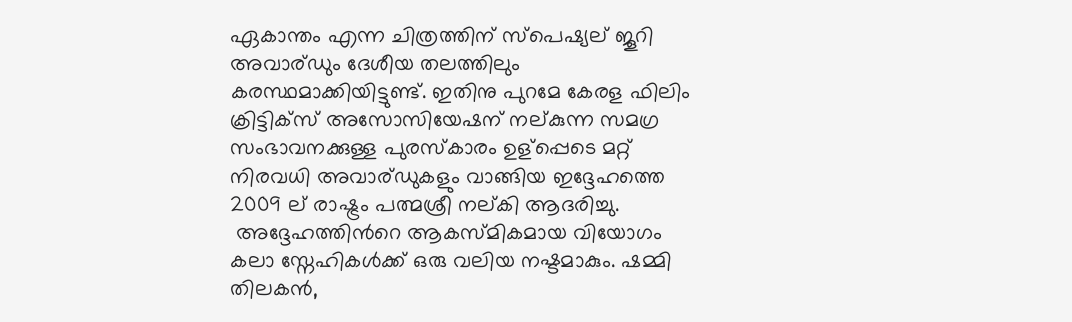ഏകാന്തം എന്ന ചിത്രത്തിന് സ്പെഷ്യല് ജൂറി അവാര്ഡും ദേശീയ തലത്തിലും കരസ്ഥമാക്കിയിട്ടുണ്ട്. ഇതിനു പുറമേ കേരള ഫിലിം ക്രിട്ടിക്സ് അസോസിയേഷന് നല്കുന്ന സമഗ്ര സംഭാവനക്കുള്ള പുരസ്കാരം ഉള്പ്പെടെ മറ്റ് നിരവധി അവാര്ഡുകളും വാങ്ങിയ ഇദ്ദേഹത്തെ 2009 ല് രാഷ്ട്രം പത്മശ്രീ നല്കി ആദരിച്ചു.
 അദ്ദേഹത്തിന്‍റെ ആകസ്മികമായ വിയോഗം കലാ സ്നേഹികള്‍ക്ക് ഒരു വലിയ നഷ്ടമാകും. ഷമ്മി തിലകന്‍,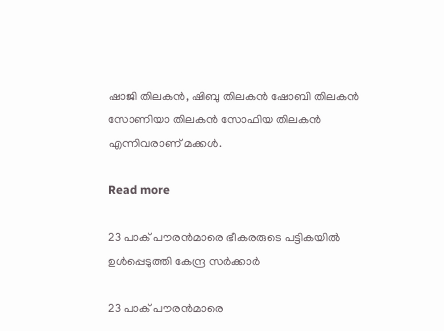ഷാജി തിലകന്‍, ഷിബു തിലകന്‍ ഷോബി തിലകന്‍ സോണിയാ തിലകന്‍ സോഫിയ തിലകന്‍ എന്നിവരാണ് മക്കള്‍.

Read more

23 പാക് പൗരന്‍മാരെ ഭീകരരുടെ പട്ടികയില്‍ ഉള്‍പ്പെടുത്തി കേന്ദ്ര സര്‍ക്കാര്‍

23 പാക് പൗരന്‍മാരെ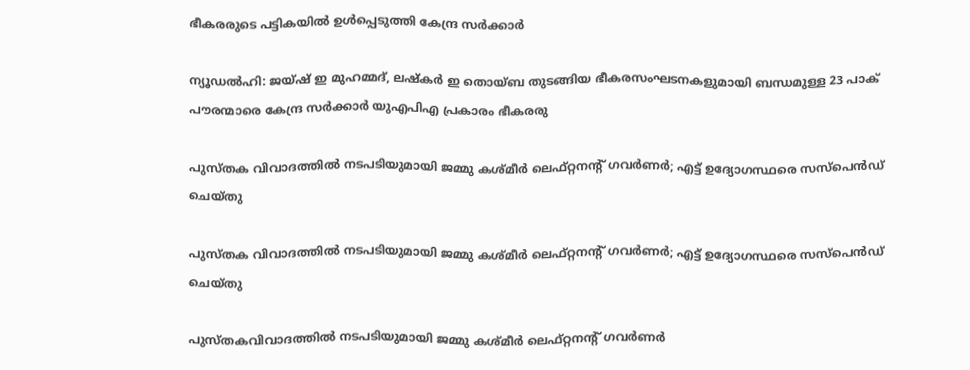ഭീകരരുടെ പട്ടികയില്‍ ഉള്‍പ്പെടുത്തി കേന്ദ്ര സര്‍ക്കാര്‍

ന്യൂഡൽഹി: ജയ്ഷ് ഇ മുഹമ്മദ്, ലഷ്കർ ഇ തൊയ്ബ തുടങ്ങിയ ഭീകരസംഘടനകളുമായി ബന്ധമുള്ള 23 പാക് പൗരന്മാരെ കേന്ദ്ര സർക്കാർ യുഎപിഎ പ്രകാരം ഭീകരരു

പുസ്തക വിവാദത്തിൽ നടപടിയുമായി ജമ്മു കശ്മീർ ലെഫ്റ്റനന്റ് ഗവർണർ; എട്ട് ഉദ്യോഗസ്ഥരെ സസ്പെൻഡ് ചെയ്തു

പുസ്തക വിവാദത്തിൽ നടപടിയുമായി ജമ്മു കശ്മീർ ലെഫ്റ്റനന്റ് ഗവർണർ; എട്ട് ഉദ്യോഗസ്ഥരെ സസ്പെൻഡ് ചെയ്തു

പുസ്തകവിവാദത്തിൽ നടപടിയുമായി ജമ്മു കശ്മീർ ലെഫ്റ്റനന്റ് ഗവർണർ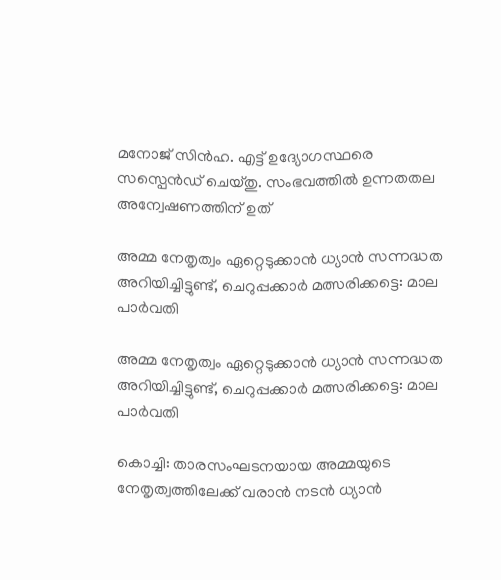മനോജ് സിൻഹ. എട്ട് ഉദ്യോഗസ്ഥരെ സസ്പെൻഡ് ചെയ്തു. സംഭവത്തിൽ ഉന്നതതല അന്വേഷണത്തിന് ഉത്

അമ്മ നേതൃത്വം ഏറ്റെടുക്കാന്‍ ധ്യാന്‍ സന്നദ്ധത അറിയിച്ചിട്ടുണ്ട്, ചെറുപ്പക്കാര്‍ മത്സരിക്കട്ടെ: മാല പാര്‍വതി

അമ്മ നേതൃത്വം ഏറ്റെടുക്കാന്‍ ധ്യാന്‍ സന്നദ്ധത അറിയിച്ചിട്ടുണ്ട്, ചെറുപ്പക്കാര്‍ മത്സരിക്കട്ടെ: മാല പാര്‍വതി

കൊച്ചി: താരസംഘടനയായ അമ്മയുടെ നേതൃത്വത്തിലേക്ക് വരാന്‍ നടന്‍ ധ്യാന്‍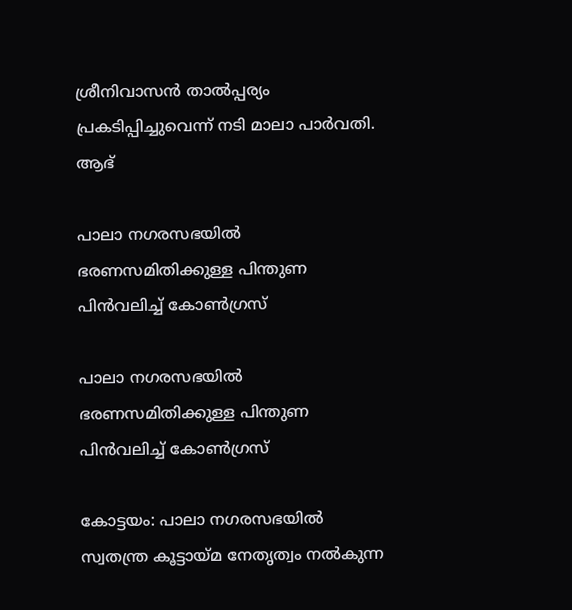ശ്രീനിവാസന്‍ താല്‍പ്പര്യം പ്രകടിപ്പിച്ചുവെന്ന് നടി മാലാ പാര്‍വതി. ആഭ്

പാലാ നഗരസഭയില്‍ ഭരണസമിതിക്കുള്ള പിന്തുണ പിന്‍വലിച്ച് കോണ്‍ഗ്രസ്

പാലാ നഗരസഭയില്‍ ഭരണസമിതിക്കുള്ള പിന്തുണ പിന്‍വലിച്ച് കോണ്‍ഗ്രസ്

കോട്ടയം: പാലാ നഗരസഭയില്‍ സ്വതന്ത്ര കൂട്ടായ്മ നേതൃത്വം നൽകുന്ന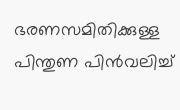ഭരണസമിതിക്കുള്ള പിന്തുണ പിന്‍വലിച്ച്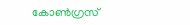കോണ്‍ഗ്രസ്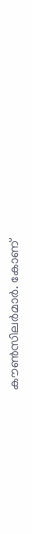കൗണ്‍സിലര്‍മാര്‍. കോണ്